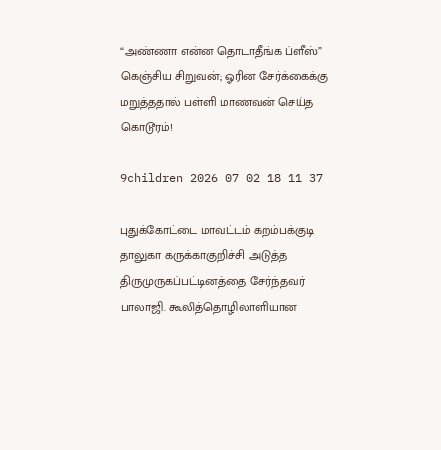“அண்ணா என்ன தொடாதீங்க ப்ளீஸ்” கெஞ்சிய சிறுவன்; ஓரின சேர்க்கைக்கு மறுத்ததால் பள்ளி மாணவன் செய்த கொடூரம்!

9children 2026 07 02 18 11 37

புதுக்கோட்டை மாவட்டம் கறம்பக்குடி தாலுகா கருக்காகுறிச்சி அடுத்த திருமுருகப்பட்டினத்தை சேர்ந்தவர் பாலாஜி. கூலித்தொழிலாளியான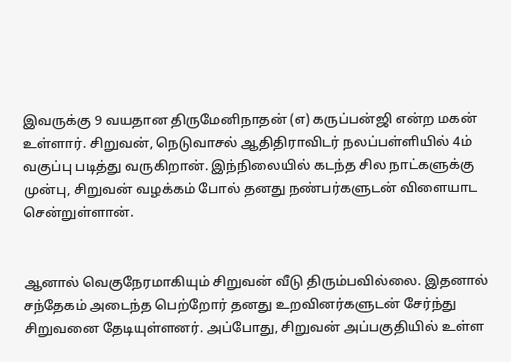இவருக்கு 9 வயதான திருமேனிநாதன் (எ) கருப்பன்ஜி என்ற மகன் உள்ளார். சிறுவன், நெடுவாசல் ஆதிதிராவிடர் நலப்பள்ளியில் 4ம் வகுப்பு படித்து வருகிறான். இந்நிலையில் கடந்த சில நாட்களுக்கு முன்பு, சிறுவன் வழக்கம் போல் தனது நண்பர்களுடன் விளையாட சென்றுள்ளான்.


ஆனால் வெகுநேரமாகியும் சிறுவன் வீடு திரும்பவில்லை. இதனால் சந்தேகம் அடைந்த பெற்றோர் தனது உறவினர்களுடன் சேர்ந்து சிறுவனை தேடியுள்ளனர். அப்போது, சிறுவன் அப்பகுதியில் உள்ள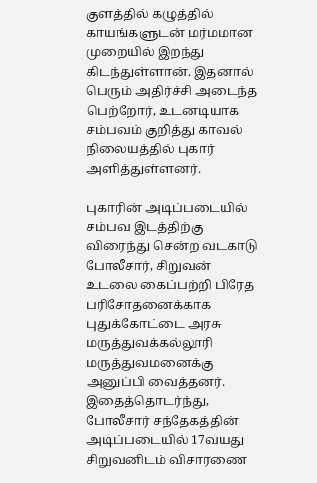குளத்தில் கழுத்தில் காயங்களுடன் மர்மமான முறையில் இறந்து கிடந்துள்ளான். இதனால் பெரும் அதிர்ச்சி அடைந்த பெற்றோர், உடனடியாக சம்பவம் குறித்து காவல் நிலையத்தில் புகார் அளித்துள்ளனர்.

புகாரின் அடிப்படையில் சம்பவ இடத்திற்கு விரைந்து சென்ற வடகாடு போலீசார், சிறுவன் உடலை கைப்பற்றி பிரேத பரிசோதனைக்காக புதுக்கோட்டை அரசு மருத்துவக்கல்லூரி மருத்துவமனைக்கு அனுப்பி வைத்தனர். இதைத்தொடர்ந்து, போலீசார் சந்தேகத்தின் அடிப்படையில் 17வயது சிறுவனிடம் விசாரணை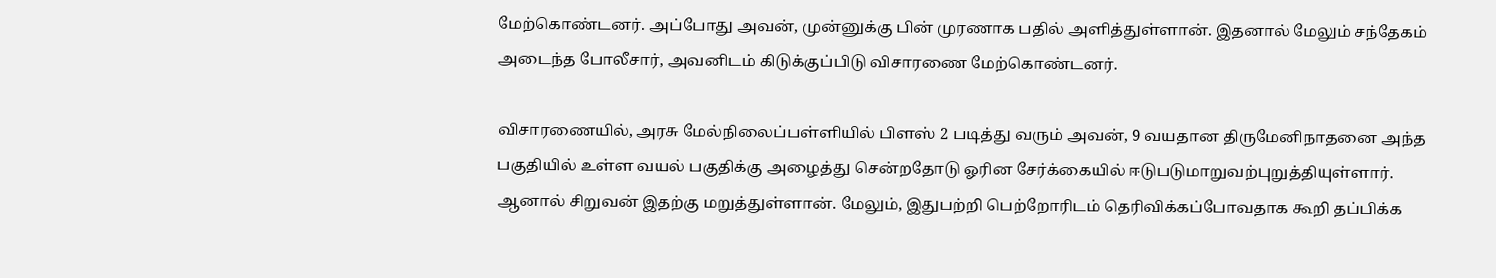மேற்கொண்டனர். அப்போது அவன், முன்னுக்கு பின் முரணாக பதில் அளித்துள்ளான். இதனால் மேலும் சந்தேகம் அடைந்த போலீசார், அவனிடம் கிடுக்குப்பிடு விசாரணை மேற்கொண்டனர்.

விசாரணையில், அரசு மேல்நிலைப்பள்ளியில் பிளஸ் 2 படித்து வரும் அவன், 9 வயதான திருமேனிநாதனை அந்த பகுதியில் உள்ள வயல் பகுதிக்கு அழைத்து சென்றதோடு ஓரின சேர்க்கையில் ஈடுபடுமாறுவற்புறுத்தியுள்ளார். ஆனால் சிறுவன் இதற்கு மறுத்துள்ளான். மேலும், இதுபற்றி பெற்றோரிடம் தெரிவிக்கப்போவதாக கூறி தப்பிக்க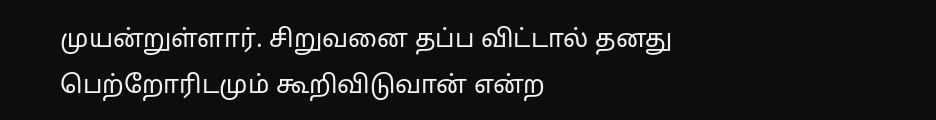முயன்றுள்ளார். சிறுவனை தப்ப விட்டால் தனது பெற்றோரிடமும் கூறிவிடுவான் என்ற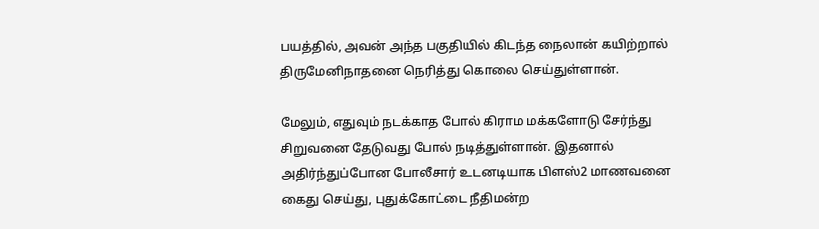பயத்தில், அவன் அந்த பகுதியில் கிடந்த நைலான் கயிற்றால் திருமேனிநாதனை நெரித்து கொலை செய்துள்ளான்.

மேலும், எதுவும் நடக்காத போல் கிராம மக்களோடு சேர்ந்து சிறுவனை தேடுவது போல் நடித்துள்ளான். இதனால் அதிர்ந்துப்போன போலீசார் உடனடியாக பிளஸ்2 மாணவனை கைது செய்து, புதுக்கோட்டை நீதிமன்ற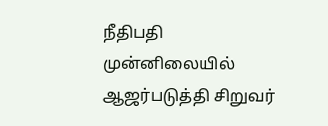நீதிபதி முன்னிலையில் ஆஜர்படுத்தி சிறுவர்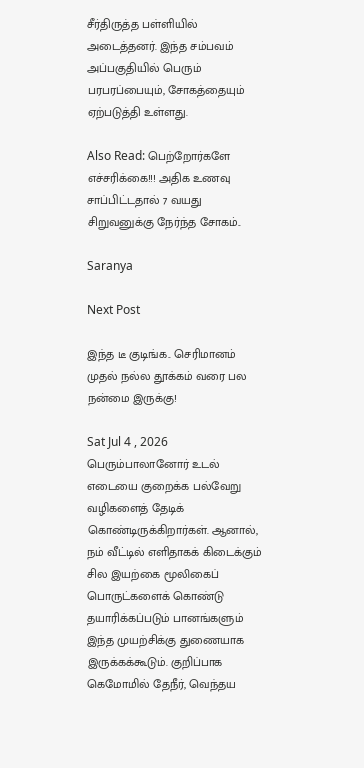சீர்திருத்த பள்ளியில் அடைத்தனர். இந்த சம்பவம் அப்பகுதியில் பெரும் பரபரப்பையும், சோகத்தையும் ஏற்படுத்தி உள்ளது.

Also Read: பெற்றோர்களே எச்சரிக்கை!!! அதிக உணவு சாப்பிட்டதால் 7 வயது சிறுவனுக்கு நேர்ந்த சோகம்..

Saranya

Next Post

இந்த டீ குடிங்க.. செரிமானம் முதல் நல்ல தூக்கம் வரை பல நன்மை இருக்கு!

Sat Jul 4 , 2026
பெரும்பாலானோர் உடல் எடையை குறைக்க பல்வேறு வழிகளைத் தேடிக் கொண்டிருக்கிறார்கள். ஆனால், நம் வீட்டில் எளிதாகக் கிடைக்கும் சில இயற்கை மூலிகைப் பொருட்களைக் கொண்டு தயாரிக்கப்படும் பானங்களும் இந்த முயற்சிக்கு துணையாக இருக்கக்கூடும். குறிப்பாக கெமோமில் தேநீர், வெந்தய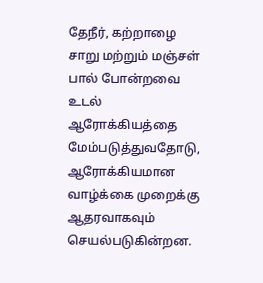தேநீர், கற்றாழை சாறு மற்றும் மஞ்சள் பால் போன்றவை உடல் ஆரோக்கியத்தை மேம்படுத்துவதோடு, ஆரோக்கியமான வாழ்க்கை முறைக்கு ஆதரவாகவும் செயல்படுகின்றன.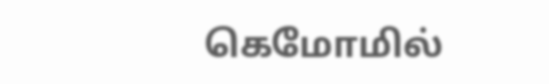கெமோமில்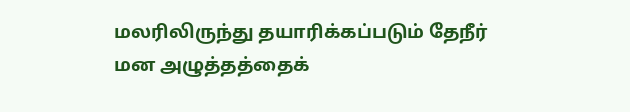மலரிலிருந்து தயாரிக்கப்படும் தேநீர் மன அழுத்தத்தைக்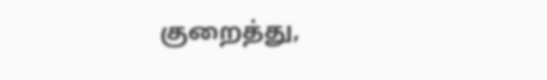குறைத்து,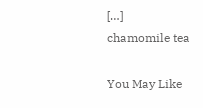[…]
chamomile tea

You May Like